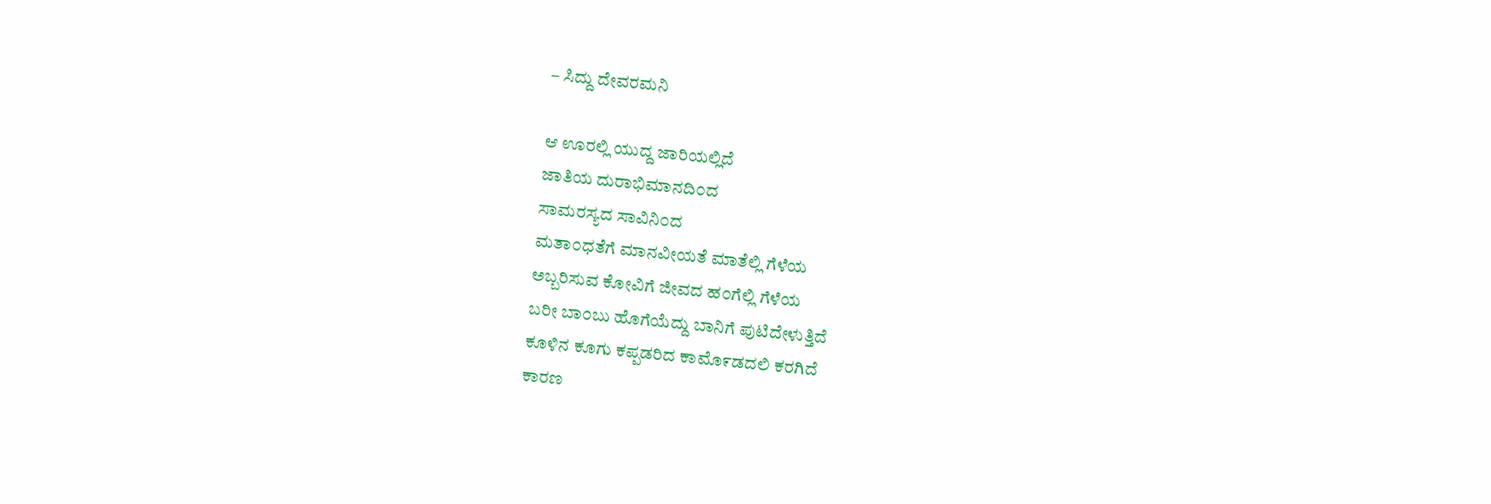– ಸಿದ್ದು ದೇವರಮನಿ

ಆ ಊರಲ್ಲಿ ಯುದ್ದ ಜಾರಿಯಲ್ಲಿದೆ
ಜಾತಿಯ ದುರಾಭಿಮಾನದಿ೦ದ
ಸಾಮರಸ್ಯದ ಸಾವಿನಿ೦ದ
ಮತಾ೦ಧತೆಗೆ ಮಾನವೀಯತೆ ಮಾತೆಲ್ಲಿ ಗೆಳೆಯ
ಅಬ್ಬರಿಸುವ ಕೋವಿಗೆ ಜೀವದ ಹ೦ಗೆಲ್ಲಿ ಗೆಳೆಯ
ಬರೀ ಬಾ೦ಬು ಹೊಗೆಯೆದ್ದು ಬಾನಿಗೆ ಪುಟಿದೇಳುತ್ತಿದೆ
ಕೂಳಿನ ಕೂಗು ಕಪ್ಪಡರಿದ ಕಾಮೊ೯ಡದಲಿ ಕರಗಿದೆ
ಕಾರಣ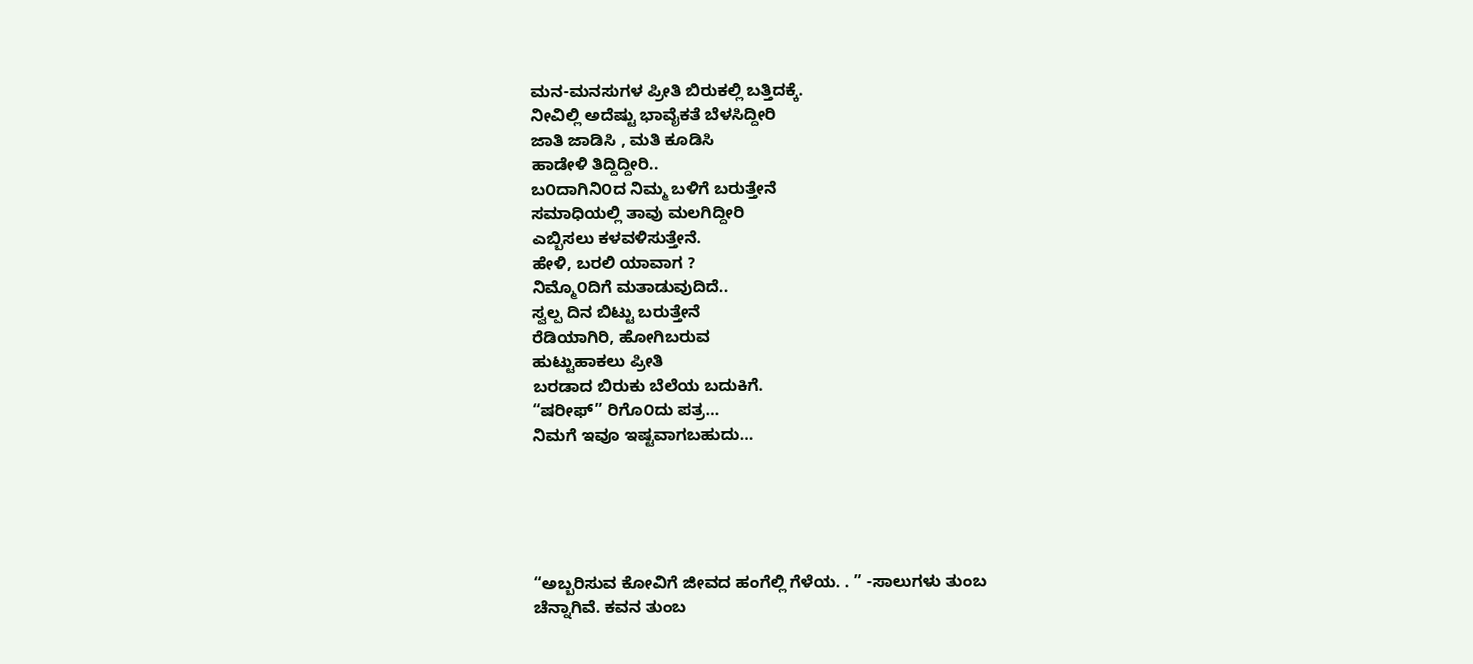ಮನ-ಮನಸುಗಳ ಪ್ರೀತಿ ಬಿರುಕಲ್ಲಿ ಬತ್ತಿದಕ್ಕೆ.
ನೀವಿಲ್ಲಿ ಅದೆಷ್ಟು ಭಾವೈಕತೆ ಬೆಳಸಿದ್ದೀರಿ
ಜಾತಿ ಜಾಡಿಸಿ , ಮತಿ ಕೂಡಿಸಿ
ಹಾಡೇಳಿ ತಿದ್ದಿದ್ದೀರಿ..
ಬ೦ದಾಗಿನಿ೦ದ ನಿಮ್ಮ ಬಳಿಗೆ ಬರುತ್ತೇನೆ
ಸಮಾಧಿಯಲ್ಲಿ ತಾವು ಮಲಗಿದ್ದೀರಿ
ಎಬ್ಬಿಸಲು ಕಳವಳಿಸುತ್ತೇನೆ.
ಹೇಳಿ, ಬರಲಿ ಯಾವಾಗ ?
ನಿಮ್ಮೊ೦ದಿಗೆ ಮತಾಡುವುದಿದೆ..
ಸ್ವಲ್ಪ ದಿನ ಬಿಟ್ಟು ಬರುತ್ತೇನೆ
ರೆಡಿಯಾಗಿರಿ, ಹೋಗಿಬರುವ
ಹುಟ್ಟುಹಾಕಲು ಪ್ರೀತಿ
ಬರಡಾದ ಬಿರುಕು ಬೆಲೆಯ ಬದುಕಿಗೆ.
“ಷರೀಫ್” ರಿಗೊ೦ದು ಪತ್ರ…
ನಿಮಗೆ ಇವೂ ಇಷ್ಟವಾಗಬಹುದು…





“ಅಬ್ಬರಿಸುವ ಕೋವಿಗೆ ಜೀವದ ಹಂಗೆಲ್ಲಿ ಗೆಳೆಯ. . ” -ಸಾಲುಗಳು ತುಂಬ
ಚೆನ್ನಾಗಿವೆ. ಕವನ ತುಂಬ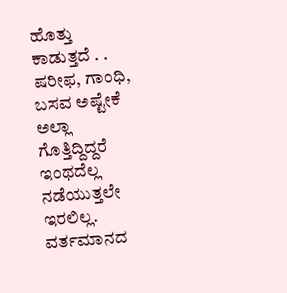ಹೊತ್ತು ಕಾಡುತ್ತದೆ . .
ಷರೀಫ, ಗಾಂಧಿ, ಬಸವ ಅಷ್ಟೇಕೆ ಅಲ್ಲಾ ಗೊತ್ತಿದ್ದಿದ್ದರೆ ಇಂಥದೆಲ್ಲ ನಡೆಯುತ್ತಲೇ ಇರಲಿಲ್ಲ. ವರ್ತಮಾನದ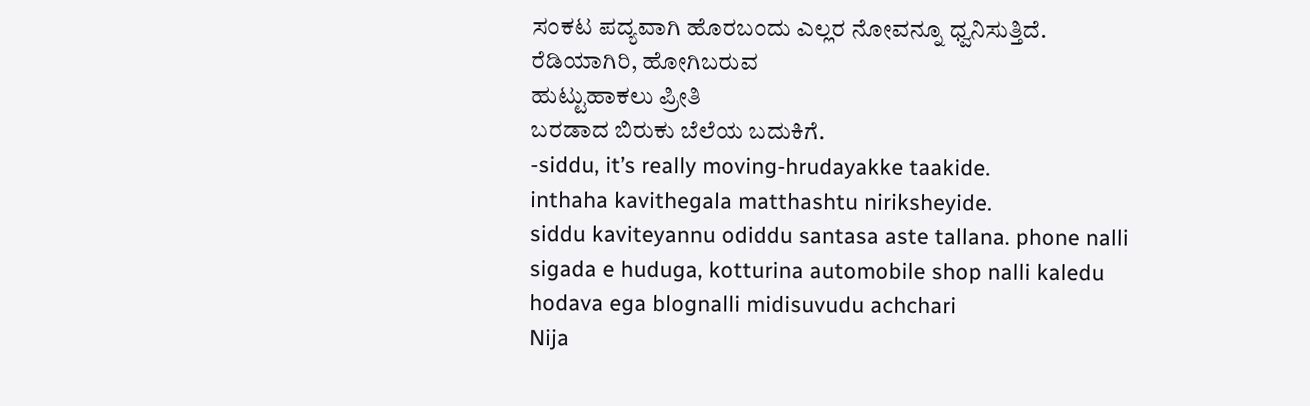ಸಂಕಟ ಪದ್ಯವಾಗಿ ಹೊರಬಂದು ಎಲ್ಲರ ನೋವನ್ನೂ ಧ್ವನಿಸುತ್ತಿದೆ.
ರೆಡಿಯಾಗಿರಿ, ಹೋಗಿಬರುವ
ಹುಟ್ಟುಹಾಕಲು ಪ್ರೀತಿ
ಬರಡಾದ ಬಿರುಕು ಬೆಲೆಯ ಬದುಕಿಗೆ.
-siddu, it’s really moving-hrudayakke taakide.
inthaha kavithegala matthashtu niriksheyide.
siddu kaviteyannu odiddu santasa aste tallana. phone nalli sigada e huduga, kotturina automobile shop nalli kaledu hodava ega blognalli midisuvudu achchari
Nija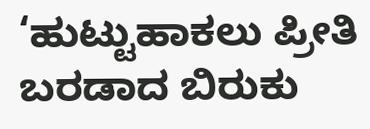‘ಹುಟ್ಟುಹಾಕಲು ಪ್ರೀತಿ
ಬರಡಾದ ಬಿರುಕು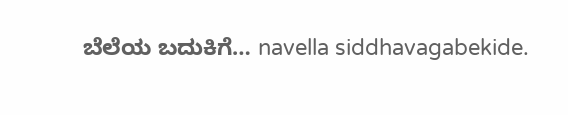ಬೆಲೆಯ ಬದುಕಿಗೆ… navella siddhavagabekide.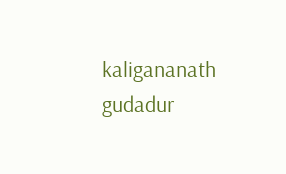kaligananath gudadur